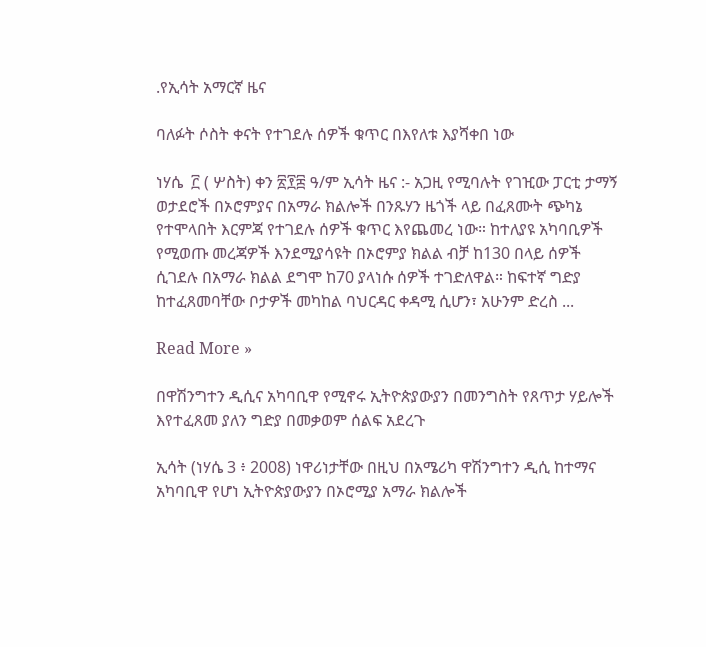.የኢሳት አማርኛ ዜና

ባለፉት ሶስት ቀናት የተገደሉ ሰዎች ቁጥር በእየለቱ እያሻቀበ ነው

ነሃሴ  ፫ ( ሦስት) ቀን ፳፻፰ ዓ/ም ኢሳት ዜና :- አጋዚ የሚባሉት የገዢው ፓርቲ ታማኝ ወታደሮች በኦሮምያና በአማራ ክልሎች በንጹሃን ዜጎች ላይ በፈጸሙት ጭካኔ የተሞላበት እርምጃ የተገደሉ ሰዎች ቁጥር እየጨመረ ነው። ከተለያዩ አካባቢዎች የሚወጡ መረጃዎች እንደሚያሳዩት በኦሮምያ ክልል ብቻ ከ130 በላይ ሰዎች ሲገደሉ በአማራ ክልል ደግሞ ከ70 ያላነሱ ሰዎች ተገድለዋል። ከፍተኛ ግድያ ከተፈጸመባቸው ቦታዎች መካከል ባህርዳር ቀዳሚ ሲሆን፣ አሁንም ድረስ ...

Read More »

በዋሽንግተን ዲሲና አካባቢዋ የሚኖሩ ኢትዮጵያውያን በመንግስት የጸጥታ ሃይሎች እየተፈጸመ ያለን ግድያ በመቃወም ሰልፍ አደረጉ

ኢሳት (ነሃሴ 3 ፥ 2008) ነዋሪነታቸው በዚህ በአሜሪካ ዋሽንግተን ዲሲ ከተማና አካባቢዋ የሆነ ኢትዮጵያውያን በኦሮሚያ አማራ ክልሎች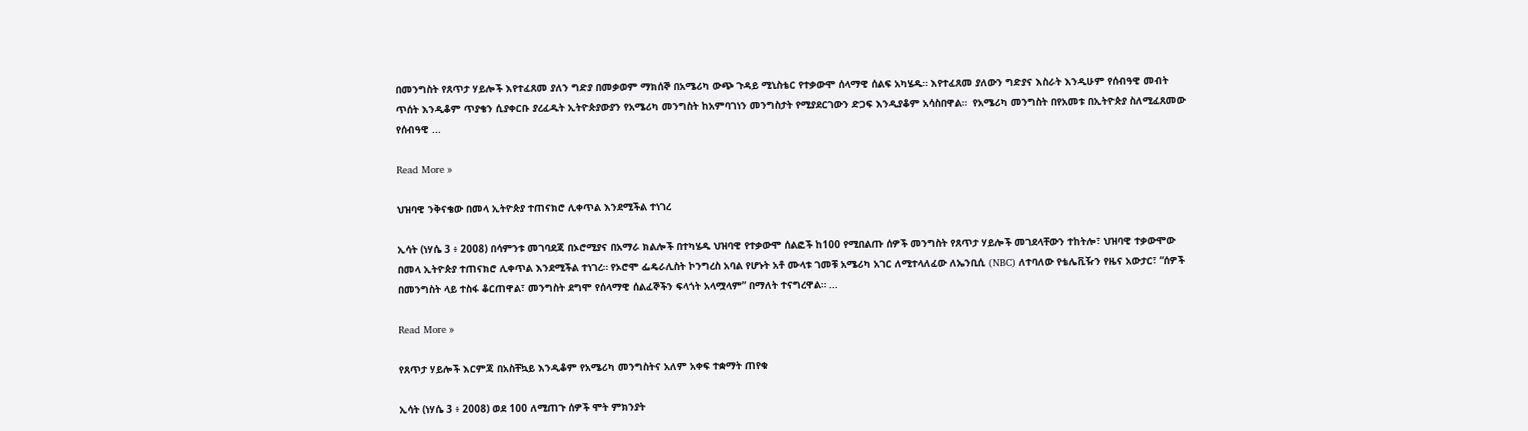በመንግስት የጸጥታ ሃይሎች እየተፈጸመ ያለን ግድያ በመቃወም ማክሰኞ በአሜሪካ ውጭ ጉዳይ ሚኒስቴር የተቃውሞ ሰላማዊ ሰልፍ አካሄዱ። እየተፈጸመ ያለውን ግድያና እስራት እንዲሁም የሰብዓዊ መብት ጥሰት እንዲቆም ጥያቄን ሲያቀርቡ ያረፈዱት ኢትዮጵያውያን የአሜሪካ መንግስት ከአምባገነን መንግስታት የሚያደርገውን ድጋፍ እንዲያቆም አሳስበዋል።  የአሜሪካ መንግስት በየአመቱ በኢትዮጵያ ስለሚፈጸመው የሰብዓዊ ...

Read More »

ህዝባዊ ንቅናቄው በመላ ኢትዮጵያ ተጠናክሮ ሊቀጥል እንደሚችል ተነገረ

ኢሳት (ነሃሴ 3 ፥ 2008) በሳምንቱ መገባደጃ በኦሮሚያና በአማራ ክልሎች በተካሄዱ ህዝባዊ የተቃውሞ ሰልፎች ከ100 የሚበልጡ ሰዎች መንግስት የጸጥታ ሃይሎች መገደላቸውን ተከትሎ፣ ህዝባዊ ተቃውሞው በመላ ኢትዮጵያ ተጠናክሮ ሊቀጥል እንደሚችል ተነገረ። የኦሮሞ ፌዴራሊስት ኮንግረስ አባል የሆኑት አቶ ሙላቱ ገመቹ አሜሪካ አገር ለሚተላለፈው ለኤንቢሲ (NBC) ለተባለው የቴሌቪዥን የዜና አውታር፣ “ሰዎች በመንግስት ላይ ተስፋ ቆርጠዋል፣ መንግስት ደግሞ የሰላማዊ ሰልፈኞችን ፍላጎት አላሟላም” በማለት ተናግረዋል። ...

Read More »

የጸጥታ ሃይሎች እርምጃ በአስቸኳይ እንዲቆም የአሜሪካ መንግስትና አለም አቀፍ ተቋማት ጠየቁ

ኢሳት (ነሃሴ 3 ፥ 2008) ወደ 100 ለሚጠጉ ሰዎች ሞት ምክንያት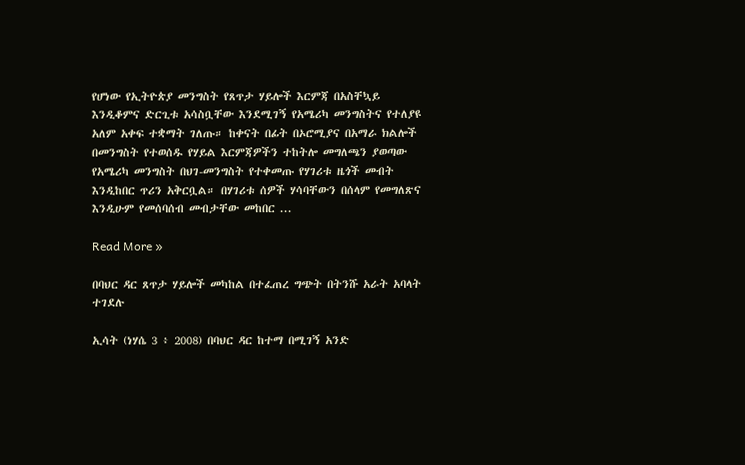የሆነው የኢትዮጵያ መንግስት የጸጥታ ሃይሎች እርምጃ በአስቸኳይ እንዲቆምና ድርጊቱ አሳስቧቸው እንደሚገኝ የአሜሪካ መንግስትና የተለያዩ አለም አቀፍ ተቋማት ገለጡ። ከቀናት በፊት በኦሮሚያና በአማራ ክልሎች በመንግስት የተወሰዱ የሃይል እርምጃዎችን ተከትሎ መግለጫን ያወጣው የአሜሪካ መንግስት በህገ-መንግስት የተቀመጡ የሃገሪቱ ዜጎች መብት እንዲከበር ጥሪን አቅርቧል። በሃገሪቱ ሰዎች ሃሳባቸውን በሰላም የመግለጽና እንዲሁም የመሰባሰብ መብታቸው መከበር ...

Read More »

በባህር ዳር ጸጥታ ሃይሎች መካከል በተፈጠረ ግጭት በትንሹ አራት አባላት ተገደሉ

ኢሳት (ነሃሴ 3 ፥ 2008) በባህር ዳር ከተማ በሚገኝ አንድ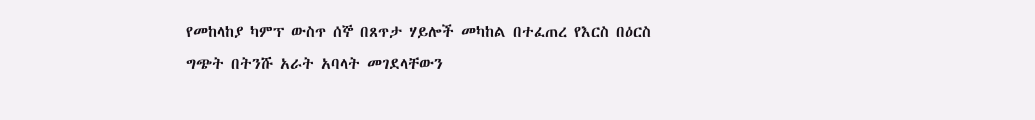የመከላከያ ካምፕ ውስጥ ሰኞ በጸጥታ ሃይሎች መካከል በተፈጠረ የእርስ በዕርስ ግጭት በትንሹ አራት አባላት መገደላቸውን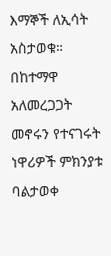እማኞች ለኢሳት አስታወቁ። በከተማዋ አለመረጋጋት መኖሩን የተናገሩት ነዋሪዎች ምክንያቱ ባልታወቀ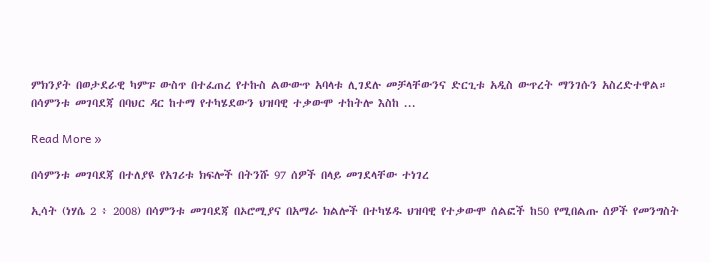ምክንያት በወታደራዊ ካምፑ ውስጥ በተፈጠረ የተኩስ ልውውጥ አባላቱ ሊገደሉ መቻላቸውንና ድርጊቱ አዲስ ውጥረት ማንገሱን አስረድተዋል። በሳምንቱ መገባደጃ በባህር ዳር ከተማ የተካሄደውን ህዝባዊ ተቃውሞ ተከትሎ እስከ ...

Read More »

በሳምንቱ መገባደጃ በተለያዩ የአገሪቱ ክፍሎች በትንሹ 97 ሰዎች በላይ መገደላቸው ተነገረ

ኢሳት (ነሃሴ 2 ፥ 2008) በሳምንቱ መገባደጃ በኦሮሚያና በአማራ ክልሎች በተካሄዱ ህዝባዊ የተቃውሞ ሰልፎች ከ50 የሚበልጡ ሰዎች የመንግስት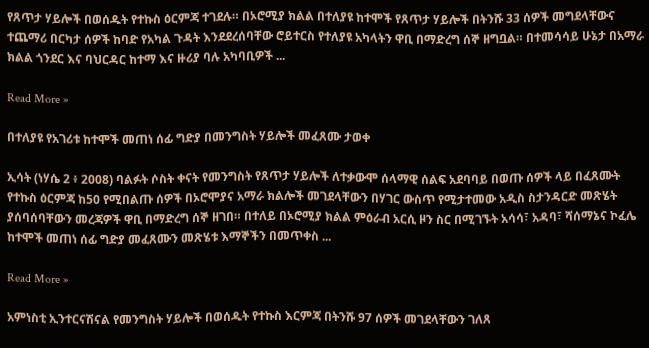የጸጥታ ሃይሎች በወሰዱት የተኩስ ዕርምጃ ተገደሉ። በኦሮሚያ ክልል በተለያዩ ከተሞች የጸጥታ ሃይሎች በትንሹ 33 ሰዎች መግደላቸውና ተጨማሪ በርካታ ሰዎች ከባድ የአካል ጉዳት እንደደረሰባቸው ሮይተርስ የተለያዩ አካላትን ዋቢ በማድረግ ሰኞ ዘግቧል። በተመሳሳይ ሁኔታ በአማራ ክልል ጎንደር እና ባህርዳር ከተማ እና ዙሪያ ባሉ አካባቢዎች ...

Read More »

በተለያዩ የአገሪቱ ከተሞች መጠነ ሰፊ ግድያ በመንግስት ሃይሎች መፈጸሙ ታወቀ

ኢሳት (ነሃሴ 2 ፥ 2008) ባልፉት ሶስት ቀናት የመንግስት የጸጥታ ሃይሎች ለተቃውሞ ሰላማዊ ሰልፍ አደባባይ በወጡ ሰዎች ላይ በፈጸሙት የተኩስ ዕርምጃ ከ50 የሚበልጡ ሰዎች በኦሮሞያና አማራ ክልሎች መገደላቸውን በሃገር ውስጥ የሚታተመው አዲስ ስታንዳርድ መጽሄት ያሰባሰባቸውን መረጃዎች ዋቢ በማድረግ ሰኞ ዘገበ። በተለይ በኦሮሚያ ክልል ምዕራብ አርሲ ዞን ስር በሚገኙት አሳሳ፣ አዳባ፣ ሻሰማኔና ኮፈሌ ከተሞች መጠነ ሰፊ ግድያ መፈጸሙን መጽሄቱ እማኞችን በመጥቀስ ...

Read More »

አምነስቲ ኢንተርናሽናል የመንግስት ሃይሎች በወሰዱት የተኩስ እርምጃ በትንሹ 97 ሰዎች መገደላቸውን ገለጸ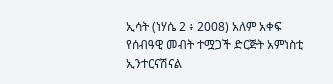ኢሳት (ነሃሴ 2 ፥ 2008) አለም አቀፍ የሰብዓዊ መብት ተሟጋች ድርጅት አምነስቲ ኢንተርናሽናል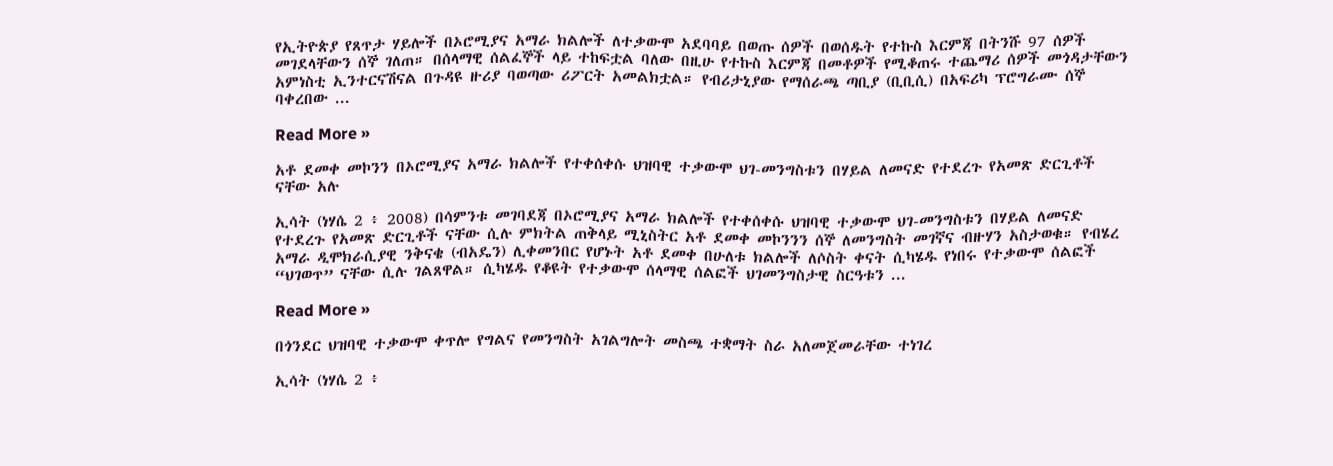የኢትዮጵያ የጸጥታ ሃይሎች በኦሮሚያና አማራ ክልሎች ለተቃውሞ አደባባይ በወጡ ሰዎች በወሰዱት የተኩስ እርምጃ በትንሹ 97 ሰዎች መገደላቸውን ሰኞ ገለጠ። በሰላማዊ ሰልፈኞች ላይ ተከፍቷል ባለው በዚሁ የተኩስ እርምጃ በመቶዎች የሚቆጠሩ ተጨማሪ ሰዎች መጎዳታቸውን አምነስቲ ኢንተርናሽናል በጉዳዩ ዙሪያ ባወጣው ሪፖርት አመልክቷል። የብሪታኒያው የማሰራጫ ጣቢያ (ቢቢሲ) በአፍሪካ ፕሮግራሙ ሰኞ ባቀረበው ...

Read More »

አቶ ደመቀ መኮንን በኦሮሚያና አማራ ክልሎች የተቀሰቀሱ ህዝባዊ ተቃውሞ ህገ-መንግስቱን በሃይል ለመናድ የተደረጉ የአመጽ ድርጊቶች ናቸው አሉ

ኢሳት (ነሃሴ 2 ፥ 2008) በሳምንቱ መገባደጃ በኦሮሚያና አማራ ክልሎች የተቀሰቀሱ ህዝባዊ ተቃውሞ ህገ-መንግስቱን በሃይል ለመናድ የተደረጉ የአመጽ ድርጊቶች ናቸው ሲሉ ምክትል ጠቅላይ ሚኒስትር አቶ ደመቀ መኮንንን ሰኞ ለመንግስት መገኛና ብዙሃን አስታወቁ። የብሄረ አማራ ዲሞክራሲያዊ ንቅናቄ (ብአዴን) ሊቀመንበር የሆኑት አቶ ደመቀ በሁለቱ ክልሎች ለሶስት ቀናት ሲካሄዱ የነበሩ የተቃውሞ ሰልፎች “ህገወጥ” ናቸው ሲሉ ገልጸዋል። ሲካሄዱ የቆዩት የተቃውሞ ሰላማዊ ሰልፎች ህገመንግስታዊ ስርዓቱን ...

Read More »

በጎንደር ህዝባዊ ተቃውሞ ቀጥሎ የግልና የመንግስት አገልግሎት መስጫ ተቋማት ስራ አለመጀመራቸው ተነገረ

ኢሳት (ነሃሴ 2 ፥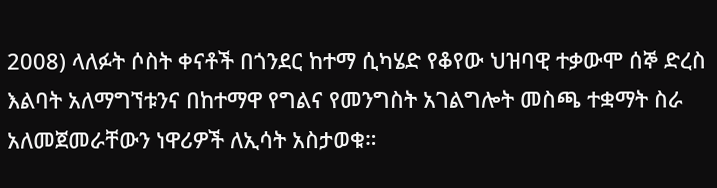2008) ላለፉት ሶስት ቀናቶች በጎንደር ከተማ ሲካሄድ የቆየው ህዝባዊ ተቃውሞ ሰኞ ድረስ እልባት አለማግኘቱንና በከተማዋ የግልና የመንግስት አገልግሎት መስጫ ተቋማት ስራ አለመጀመራቸውን ነዋሪዎች ለኢሳት አስታወቁ።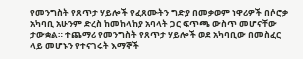የመንግስት የጸጥታ ሃይሎች የፈጸሙትን ግድያ በመቃወም ነዋሪዎች በሶሮቃ አካባቢ አሁንም ድረስ ከመከላከያ አባላት ጋር ፍጥጫ ውስጥ መሆናቸው ታውቋል። ተጨማሪ የመንግስት የጸጥታ ሃይሎች ወደ አካባቢው በመስፈር ላይ መሆኑን የተናገሩት እማኞች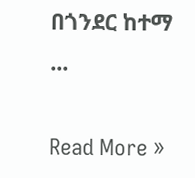በጎንደር ከተማ ...

Read More »